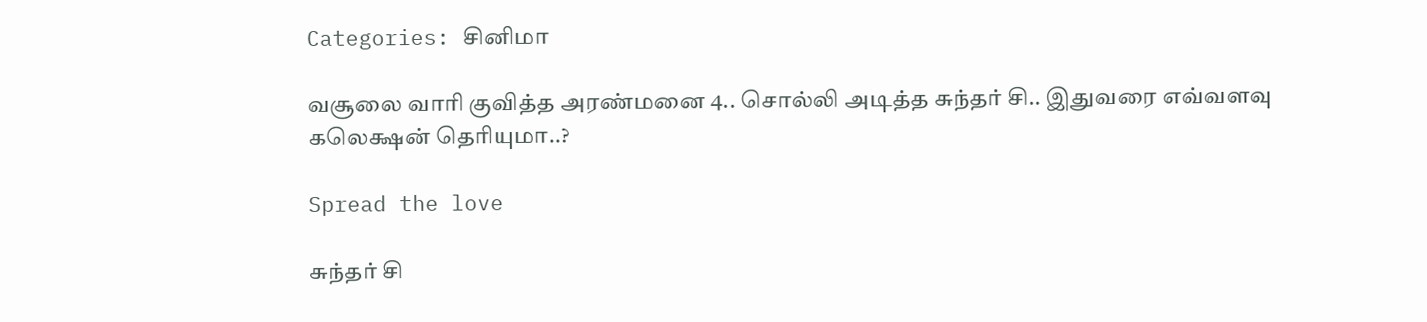Categories: சினிமா

வசூலை வாரி குவித்த அரண்மனை 4.. சொல்லி அடித்த சுந்தர் சி.. இதுவரை எவ்வளவு கலெக்ஷன் தெரியுமா..?

Spread the love

சுந்தர் சி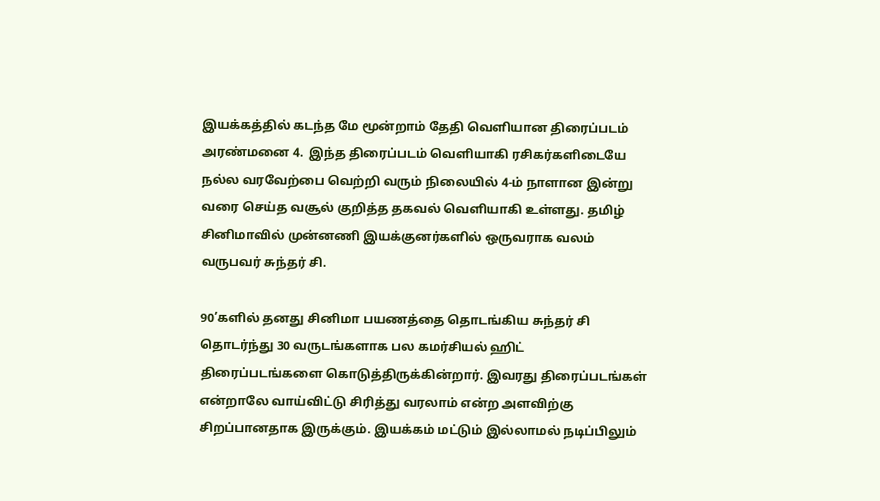இயக்கத்தில் கடந்த மே மூன்றாம் தேதி வெளியான திரைப்படம் அரண்மனை 4.  இந்த திரைப்படம் வெளியாகி ரசிகர்களிடையே நல்ல வரவேற்பை வெற்றி வரும் நிலையில் 4-ம் நாளான இன்று வரை செய்த வசூல் குறித்த தகவல் வெளியாகி உள்ளது. தமிழ் சினிமாவில் முன்னணி இயக்குனர்களில் ஒருவராக வலம் வருபவர் சுந்தர் சி.

90’களில் தனது சினிமா பயணத்தை தொடங்கிய சுந்தர் சி தொடர்ந்து 30 வருடங்களாக பல கமர்சியல் ஹிட் திரைப்படங்களை கொடுத்திருக்கின்றார். இவரது திரைப்படங்கள் என்றாலே வாய்விட்டு சிரித்து வரலாம் என்ற அளவிற்கு சிறப்பானதாக இருக்கும். இயக்கம் மட்டும் இல்லாமல் நடிப்பிலும்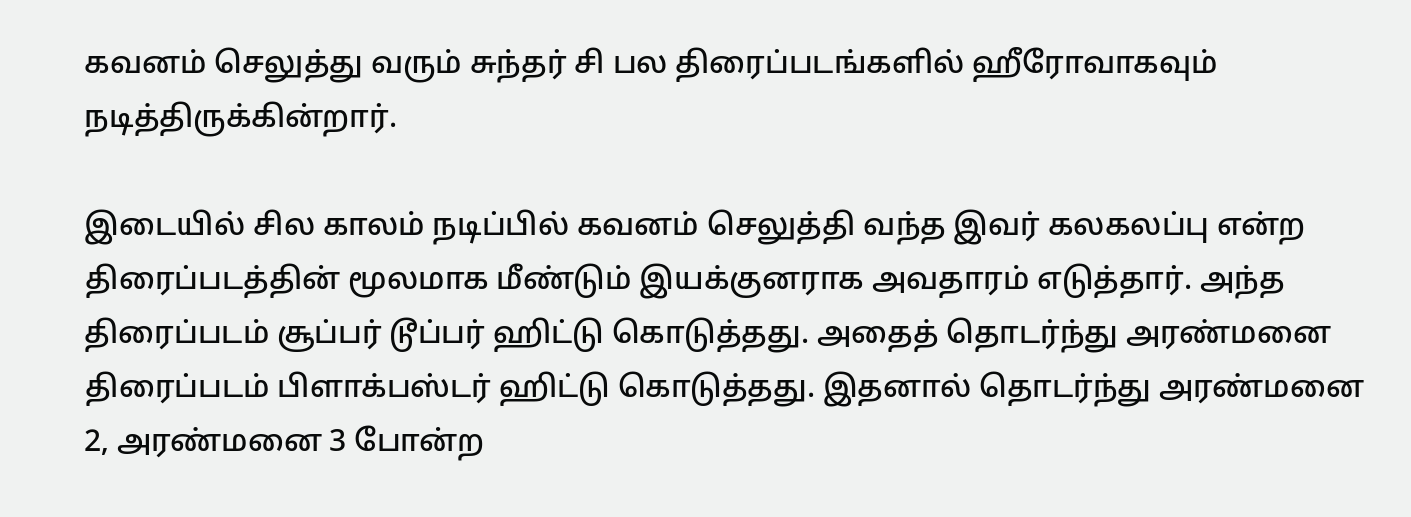கவனம் செலுத்து வரும் சுந்தர் சி பல திரைப்படங்களில் ஹீரோவாகவும் நடித்திருக்கின்றார்.

இடையில் சில காலம் நடிப்பில் கவனம் செலுத்தி வந்த இவர் கலகலப்பு என்ற திரைப்படத்தின் மூலமாக மீண்டும் இயக்குனராக அவதாரம் எடுத்தார். அந்த திரைப்படம் சூப்பர் டூப்பர் ஹிட்டு கொடுத்தது. அதைத் தொடர்ந்து அரண்மனை திரைப்படம் பிளாக்பஸ்டர் ஹிட்டு கொடுத்தது. இதனால் தொடர்ந்து அரண்மனை 2, அரண்மனை 3 போன்ற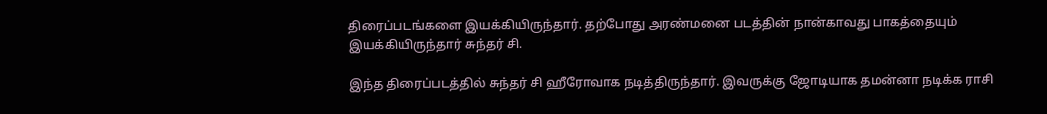திரைப்படங்களை இயக்கியிருந்தார். தற்போது அரண்மனை படத்தின் நான்காவது பாகத்தையும் இயக்கியிருந்தார் சுந்தர் சி.

இந்த திரைப்படத்தில் சுந்தர் சி ஹீரோவாக நடித்திருந்தார். இவருக்கு ஜோடியாக தமன்னா நடிக்க ராசி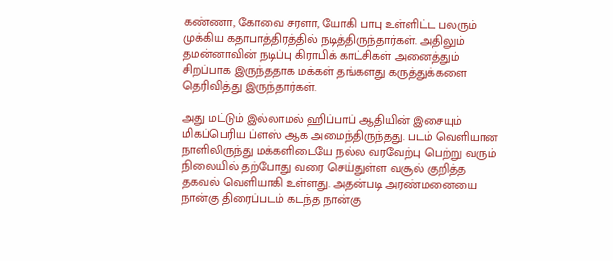கண்ணா, கோவை சரளா, யோகி பாபு உள்ளிட்ட பலரும் முக்கிய கதாபாத்திரத்தில் நடித்திருந்தார்கள். அதிலும் தமன்னாவின் நடிப்பு கிராபிக் காட்சிகள் அனைத்தும் சிறப்பாக இருந்ததாக மக்கள் தங்களது கருத்துக்களை தெரிவித்து இருந்தார்கள்.

அது மட்டும் இல்லாமல் ஹிப்பாப் ஆதியின் இசையும் மிகப்பெரிய ப்ளஸ் ஆக அமைந்திருந்தது. படம் வெளியான நாளிலிருந்து மக்களிடையே நல்ல வரவேற்பு பெற்று வரும் நிலையில் தற்போது வரை செய்துள்ள வசூல் குறித்த தகவல் வெளியாகி உள்ளது. அதன்படி அரண்மனையை நான்கு திரைப்படம் கடந்த நான்கு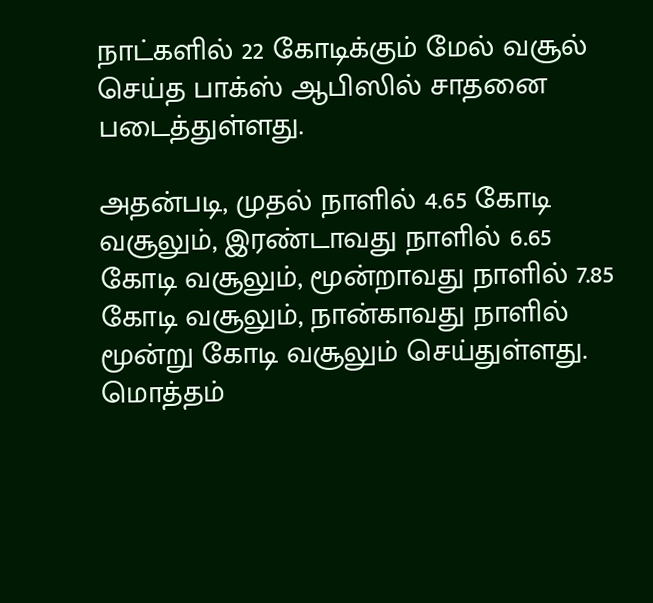நாட்களில் 22 கோடிக்கும் மேல் வசூல் செய்த பாக்ஸ் ஆபிஸில் சாதனை படைத்துள்ளது.

அதன்படி, முதல் நாளில் 4.65 கோடி வசூலும், இரண்டாவது நாளில் 6.65 கோடி வசூலும், மூன்றாவது நாளில் 7.85 கோடி வசூலும், நான்காவது நாளில் மூன்று கோடி வசூலும் செய்துள்ளது. மொத்தம்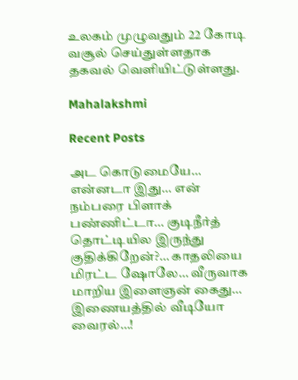உலகம் முழுவதும் 22 கோடி வசூல் செய்துள்ளதாக தகவல் வெளியிட்டுள்ளது.

Mahalakshmi

Recent Posts

அட கொடுமையே… என்னடா இது… என் நம்பரை பிளாக் பண்ணிட்டா… குடிநீர்த் தொட்டியில இருந்து குதிக்கிறேன்?… காதலியை மிரட்ட ஷோலே… வீருவாக மாறிய இளைஞன் கைது… இணையத்தில் வீடியோ வைரல்…!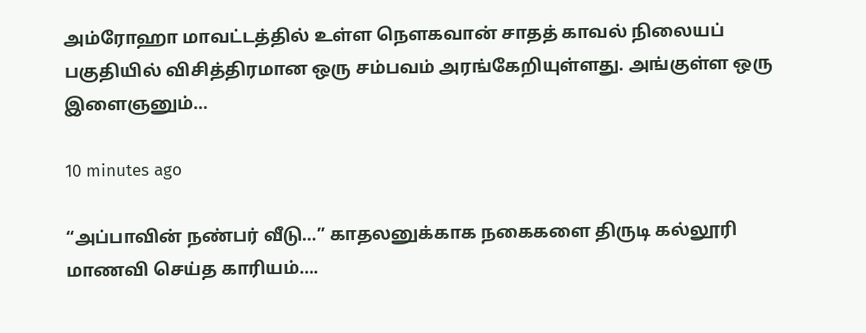அம்ரோஹா மாவட்டத்தில் உள்ள நௌகவான் சாதத் காவல் நிலையப் பகுதியில் விசித்திரமான ஒரு சம்பவம் அரங்கேறியுள்ளது. அங்குள்ள ஒரு இளைஞனும்…

10 minutes ago

“அப்பாவின் நண்பர் வீடு…” காதலனுக்காக நகைகளை திருடி கல்லூரி மாணவி செய்த காரியம்….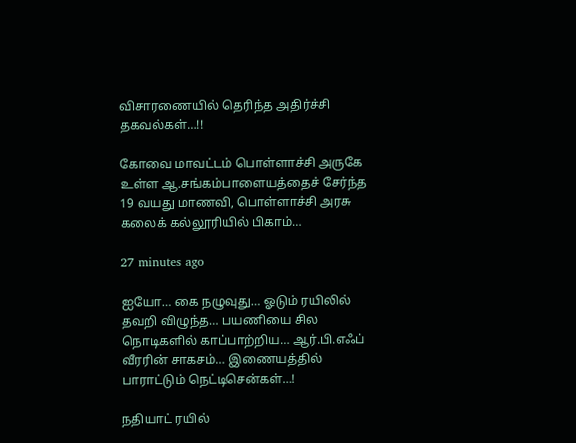விசாரணையில் தெரிந்த அதிர்ச்சி தகவல்கள்…!!

கோவை மாவட்டம் பொள்ளாச்சி அருகே உள்ள ஆ.சங்கம்பாளையத்தைச் சேர்ந்த 19 வயது மாணவி, பொள்ளாச்சி அரசு கலைக் கல்லூரியில் பிகாம்…

27 minutes ago

ஐயோ… கை நழுவுது… ஓடும் ரயிலில் தவறி விழுந்த… பயணியை சில நொடிகளில் காப்பாற்றிய… ஆர்.பி.எஃப் வீரரின் சாகசம்… இணையத்தில் பாராட்டும் நெட்டிசென்கள்…!

நதியாட் ரயில்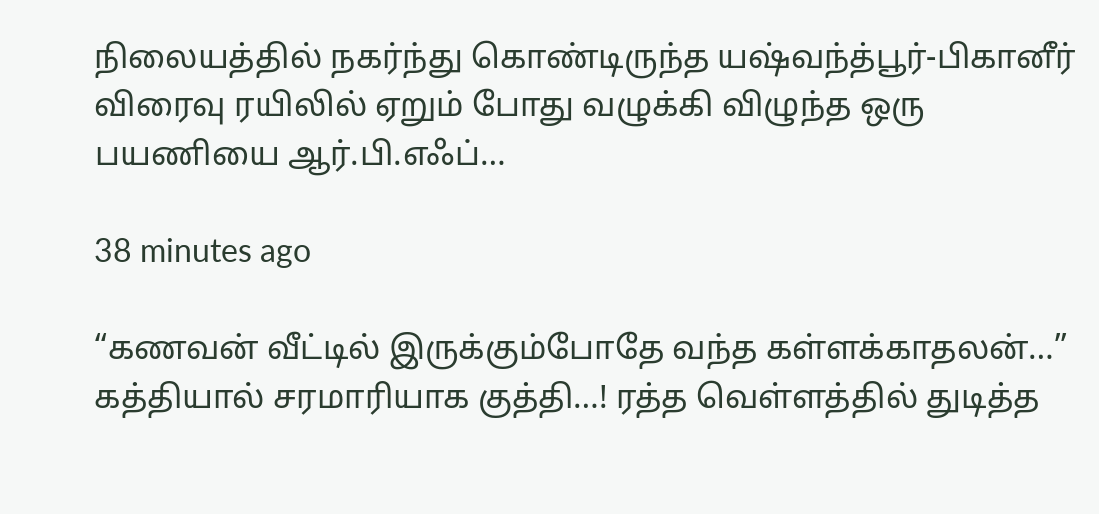நிலையத்தில் நகர்ந்து கொண்டிருந்த யஷ்வந்த்பூர்-பிகானீர் விரைவு ரயிலில் ஏறும் போது வழுக்கி விழுந்த ஒரு பயணியை ஆர்.பி.எஃப்…

38 minutes ago

“கணவன் வீட்டில் இருக்கும்போதே வந்த கள்ளக்காதலன்…” கத்தியால் சரமாரியாக குத்தி…! ரத்த வெள்ளத்தில் துடித்த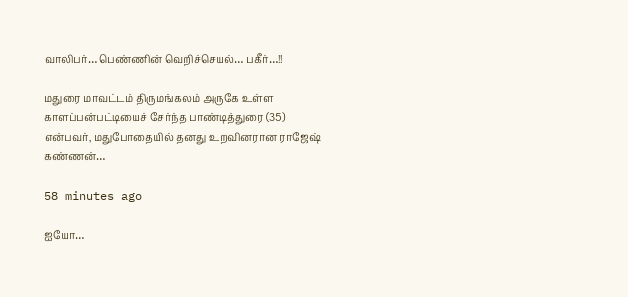வாலிபர்… பெண்ணின் வெறிச்செயல்… பகீர்…!!

மதுரை மாவட்டம் திருமங்கலம் அருகே உள்ள காளப்பன்பட்டியைச் சேர்ந்த பாண்டித்துரை (35) என்பவர், மதுபோதையில் தனது உறவினரான ராஜேஷ் கண்ணன்…

58 minutes ago

ஐயோ…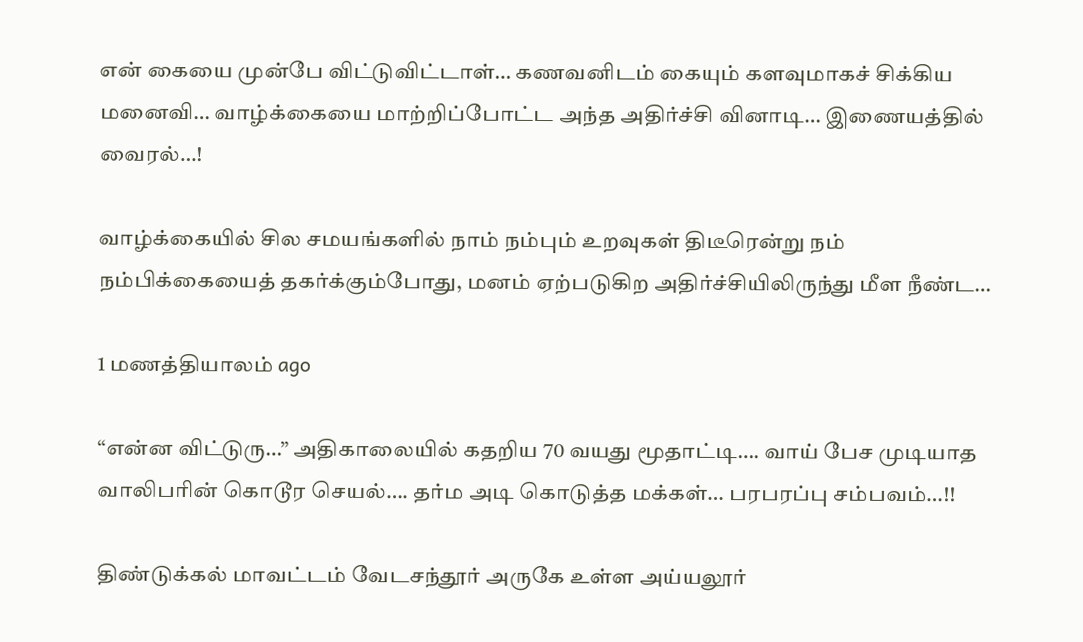என் கையை முன்பே விட்டுவிட்டாள்… கணவனிடம் கையும் களவுமாகச் சிக்கிய மனைவி… வாழ்க்கையை மாற்றிப்போட்ட அந்த அதிர்ச்சி வினாடி… இணையத்தில் வைரல்…!

வாழ்க்கையில் சில சமயங்களில் நாம் நம்பும் உறவுகள் திடீரென்று நம் நம்பிக்கையைத் தகர்க்கும்போது, மனம் ஏற்படுகிற அதிர்ச்சியிலிருந்து மீள நீண்ட…

1 மணத்தியாலம் ago

“என்ன விட்டுரு…” அதிகாலையில் கதறிய 70 வயது மூதாட்டி…. வாய் பேச முடியாத வாலிபரின் கொடூர செயல்…. தர்ம அடி கொடுத்த மக்கள்… பரபரப்பு சம்பவம்…!!

திண்டுக்கல் மாவட்டம் வேடசந்தூர் அருகே உள்ள அய்யலூர்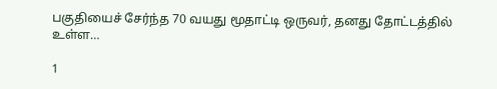பகுதியைச் சேர்ந்த 70 வயது மூதாட்டி ஒருவர், தனது தோட்டத்தில் உள்ள…

1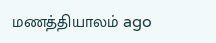மணத்தியாலம் ago